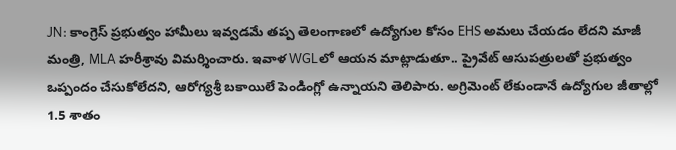JN: కాంగ్రెస్ ప్రభుత్వం హామీలు ఇవ్వడమే తప్ప తెలంగాణలో ఉద్యోగుల కోసం EHS అమలు చేయడం లేదని మాజీ మంత్రి, MLA హరీశ్రావు విమర్శించారు. ఇవాళ WGLలో ఆయన మాట్లాడుతూ.. ప్రైవేట్ ఆసుపత్రులతో ప్రభుత్వం ఒప్పందం చేసుకోలేదని, ఆరోగ్యశ్రీ బకాయిలే పెండింగ్లో ఉన్నాయని తెలిపారు. అగ్రిమెంట్ లేకుండానే ఉద్యోగుల జీతాల్లో 1.5 శాతం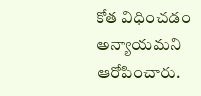కోత విధించడం అన్యాయమని ఆరోపించారు.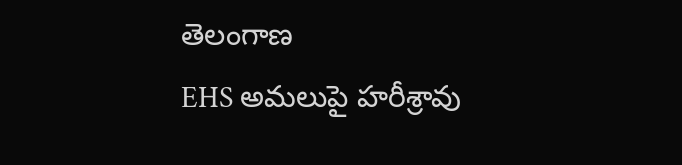తెలంగాణ
EHS అమలుపై హరీశ్రావు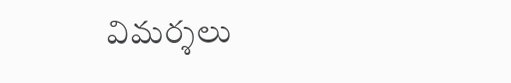విమర్శలు